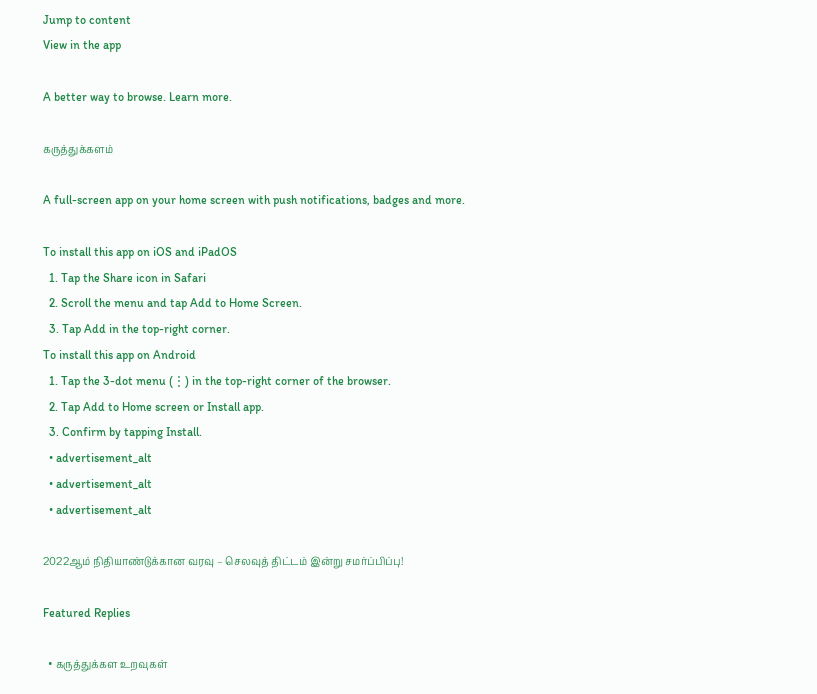Jump to content
View in the app

A better way to browse. Learn more.

கருத்துக்களம்

A full-screen app on your home screen with push notifications, badges and more.

To install this app on iOS and iPadOS
  1. Tap the Share icon in Safari
  2. Scroll the menu and tap Add to Home Screen.
  3. Tap Add in the top-right corner.
To install this app on Android
  1. Tap the 3-dot menu (⋮) in the top-right corner of the browser.
  2. Tap Add to Home screen or Install app.
  3. Confirm by tapping Install.
  • advertisement_alt
  • advertisement_alt
  • advertisement_alt

2022ஆம் நிதியாண்டுக்கான வரவு – செலவுத் திட்டம் இன்று சமர்ப்பிப்பு!

Featured Replies

  • கருத்துக்கள உறவுகள்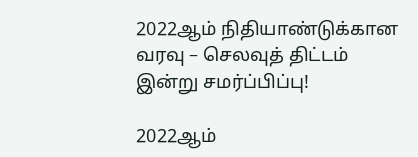2022ஆம் நிதியாண்டுக்கான வரவு – செலவுத் திட்டம் இன்று சமர்ப்பிப்பு!

2022ஆம்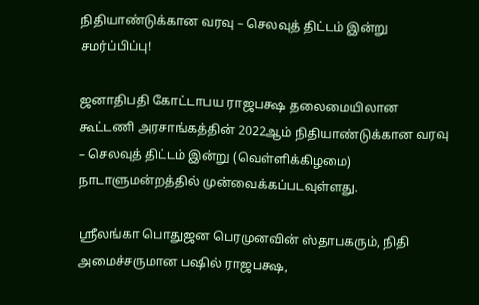நிதியாண்டுக்கான வரவு – செலவுத் திட்டம் இன்று சமர்ப்பிப்பு!

ஜனாதிபதி கோட்டாபய ராஜபக்ஷ தலைமையிலான கூட்டணி அரசாங்கத்தின் 2022ஆம் நிதியாண்டுக்கான வரவு – செலவுத் திட்டம் இன்று (வெள்ளிக்கிழமை) நாடாளுமன்றத்தில் முன்வைக்கப்படவுள்ளது.

ஸ்ரீலங்கா பொதுஜன பெரமுனவின் ஸ்தாபகரும், நிதி அமைச்சருமான பஷில் ராஜபக்ஷ,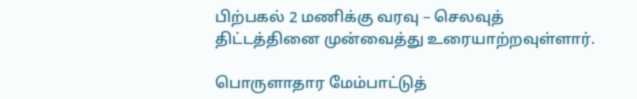பிற்பகல் 2 மணிக்கு வரவு – செலவுத் திட்டத்தினை முன்வைத்து உரையாற்றவுள்ளார்.

பொருளாதார மேம்பாட்டுத்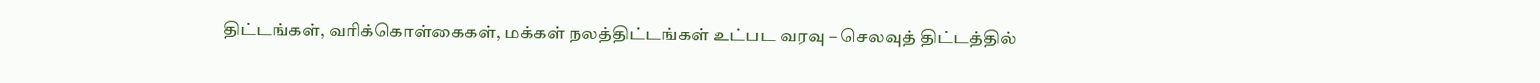திட்டங்கள், வரிக்கொள்கைகள், மக்கள் நலத்திட்டங்கள் உட்பட வரவு – செலவுத் திட்டத்தில்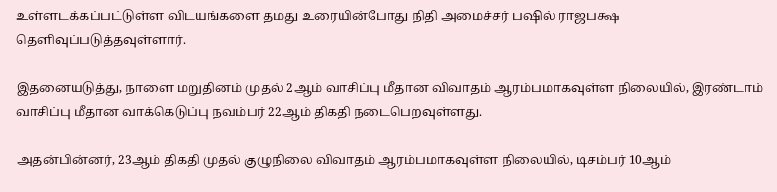உள்ளடக்கப்பட்டுள்ள விடயங்களை தமது உரையின்போது நிதி அமைச்சர் பஷில் ராஜபக்ஷ தெளிவுப்படுத்தவுள்ளார்.

இதனையடுத்து, நாளை மறுதினம் முதல் 2ஆம் வாசிப்பு மீதான விவாதம் ஆரம்பமாகவுள்ள நிலையில், இரண்டாம் வாசிப்பு மீதான வாக்கெடுப்பு நவம்பர் 22ஆம் திகதி நடைபெறவுள்ளது.

அதன்பின்னர், 23ஆம் திகதி முதல் குழுநிலை விவாதம் ஆரம்பமாகவுள்ள நிலையில், டிசம்பர் 10ஆம்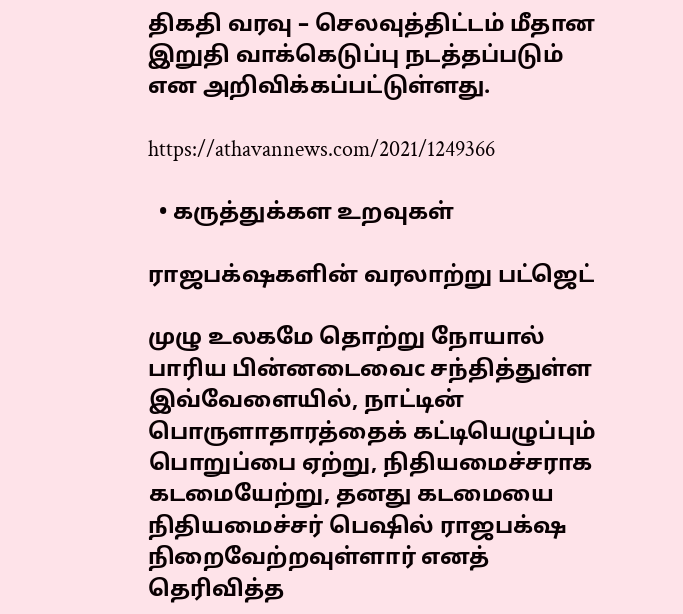திகதி வரவு – செலவுத்திட்டம் மீதான இறுதி வாக்கெடுப்பு நடத்தப்படும் என அறிவிக்கப்பட்டுள்ளது.

https://athavannews.com/2021/1249366

  • கருத்துக்கள உறவுகள்

ராஜபக்‌ஷகளின் வரலாற்று பட்ஜெட்

முழு உலகமே தொற்று நோயால் பாரிய பின்னடைவைc சந்தித்துள்ள இவ்வேளையில், நாட்டின் பொருளாதாரத்தைக் கட்டியெழுப்பும் பொறுப்பை ஏற்று, நிதியமைச்சராக கடமையேற்று, தனது கடமையை நிதியமைச்சர் பெஷில் ராஜபக்‌ஷ நிறைவேற்றவுள்ளார் எனத் தெரிவித்த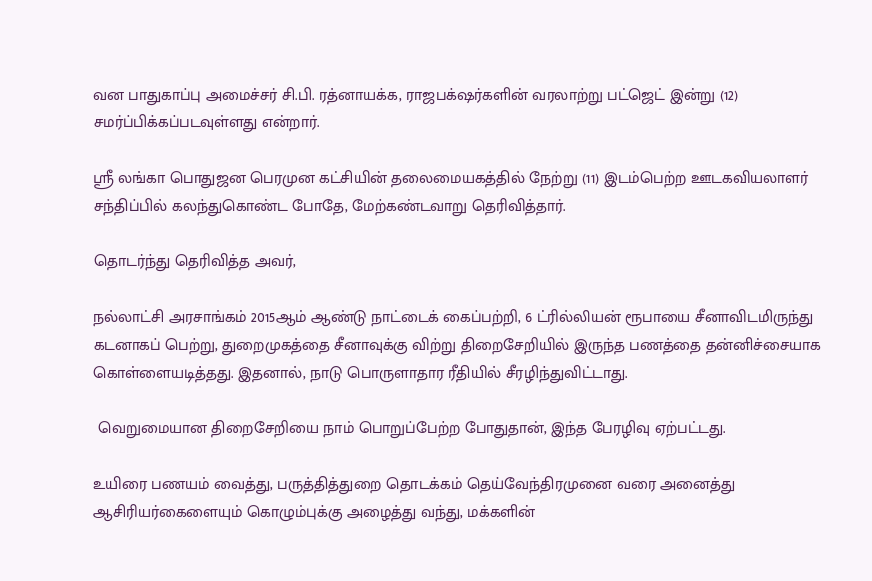வன பாதுகாப்பு அமைச்சர் சி.பி. ரத்னாயக்க, ராஜபக்‌ஷர்களின் வரலாற்று பட்ஜெட் இன்று (12) சமர்ப்பிக்கப்படவுள்ளது என்றார்.

ஸ்ரீ லங்கா பொதுஜன பெரமுன கட்சியின் தலைமையகத்தில் நேற்று (11) இடம்பெற்ற ஊடகவியலாளர் சந்திப்பில் கலந்துகொண்ட போதே, மேற்கண்டவாறு தெரிவித்தார்.

தொடர்ந்து தெரிவித்த அவர்,

நல்லாட்சி அரசாங்கம் 2015ஆம் ஆண்டு நாட்டைக் கைப்பற்றி, 6 ட்ரில்லியன் ரூபாயை சீனாவிடமிருந்து கடனாகப் பெற்று, துறைமுகத்தை சீனாவுக்கு விற்று திறைசேறியில் இருந்த பணத்தை தன்னிச்சையாக கொள்ளையடித்தது. இதனால், நாடு பொருளாதார ரீதியில் சீரழிந்துவிட்டாது.

 வெறுமையான திறைசேறியை நாம் பொறுப்பேற்ற போதுதான், இந்த பேரழிவு ஏற்பட்டது.

உயிரை பணயம் வைத்து, பருத்தித்துறை தொடக்கம் தெய்வேந்திரமுனை வரை அனைத்து ஆசிரியர்கைளையும் கொழும்புக்கு அழைத்து வந்து, மக்களின்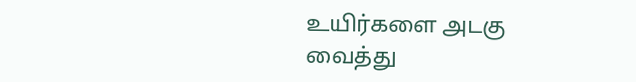உயிர்களை அடகு வைத்து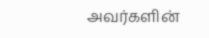அவர்களின்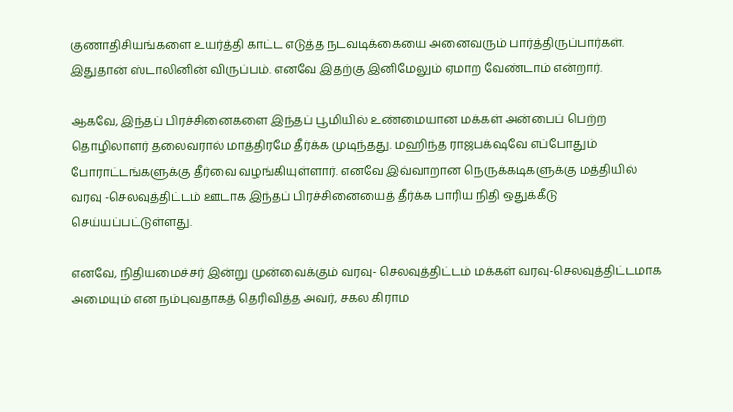குணாதிசியங்களை உயர்த்தி காட்ட எடுத்த நடவடிக்கையை அனைவரும் பார்த்திருப்பார்கள். இதுதான் ஸ்டாலினின் விருப்பம். எனவே இதற்கு இனிமேலும் ஏமாற வேண்டாம் என்றார்.

ஆகவே, இந்தப் பிரச்சினைகளை இந்தப் பூமியில் உண்மையான மக்கள் அன்பைப் பெற்ற தொழிலாளர் தலைவரால் மாத்திரமே தீர்க்க முடிந்தது. மஹிந்த ராஜபக்‌ஷவே எப்போதும் போராட்டங்களுக்கு தீர்வை வழங்கியுள்ளார். எனவே இவ்வாறான நெருக்கடிகளுக்கு மத்தியில் வரவு -செலவுத்திட்டம் ஊடாக இந்தப் பிரச்சினையைத் தீர்க்க பாரிய நிதி ஒதுக்கீடு செய்யப்பட்டுள்ளது.

எனவே, நிதியமைச்சர் இன்று முன்வைக்கும் வரவு- செலவுத்திட்டம் மக்கள் வரவு-செலவுத்திட்டமாக அமையும் என நம்புவதாகத் தெரிவித்த அவர், சகல கிராம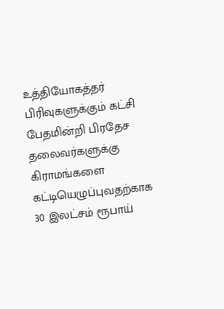உத்தியோகத்தர் பிரிவுகளுக்கும் கட்சி பேதமின்றி பிரதேச தலைவர்களுக்கு கிராமங்களை கட்டியெழுப்புவதற்காக  30 இலட்சம் ரூபாய்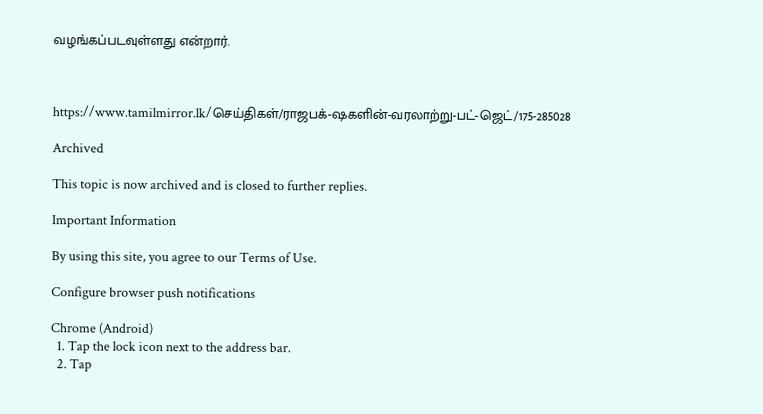வழங்கப்படவுள்ளது என்றார்.



https://www.tamilmirror.lk/செய்திகள்/ராஜபக்-ஷகளின்-வரலாற்று-பட்-ஜெட்/175-285028

Archived

This topic is now archived and is closed to further replies.

Important Information

By using this site, you agree to our Terms of Use.

Configure browser push notifications

Chrome (Android)
  1. Tap the lock icon next to the address bar.
  2. Tap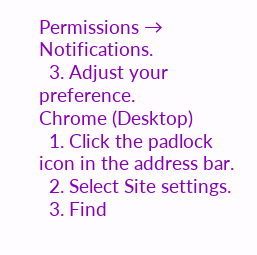Permissions → Notifications.
  3. Adjust your preference.
Chrome (Desktop)
  1. Click the padlock icon in the address bar.
  2. Select Site settings.
  3. Find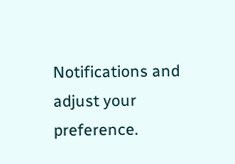Notifications and adjust your preference.